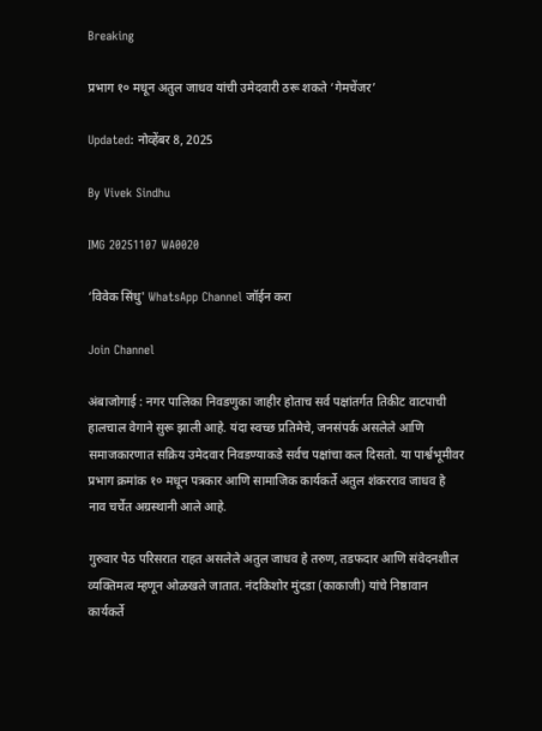Breaking

प्रभाग १० मधून अतुल जाधव यांची उमेदवारी ठरू शकते ‘गेमचेंजर’

Updated: नोव्हेंबर 8, 2025

By Vivek Sindhu

IMG 20251107 WA0020

‘विवेक सिंधु' WhatsApp Channel जॉईन करा

Join Channel

अंबाजोगाई : नगर पालिका निवडणुका जाहीर होताच सर्व पक्षांतर्गत तिकीट वाटपाची हालचाल वेगाने सुरू झाली आहे. यंदा स्वच्छ प्रतिमेचे, जनसंपर्क असलेले आणि समाजकारणात सक्रिय उमेदवार निवडण्याकडे सर्वच पक्षांचा कल दिसतो. या पार्श्वभूमीवर प्रभाग क्रमांक १० मधून पत्रकार आणि सामाजिक कार्यकर्ते अतुल शंकरराव जाधव हे नाव चर्चेत अग्रस्थानी आले आहे.

गुरुवार पेठ परिसरात राहत असलेले अतुल जाधव हे तरुण, तडफदार आणि संवेदनशील व्यक्तिमत्व म्हणून ओळखले जातात. नंदकिशोर मुंदडा (काकाजी) यांचे निष्ठावान कार्यकर्ते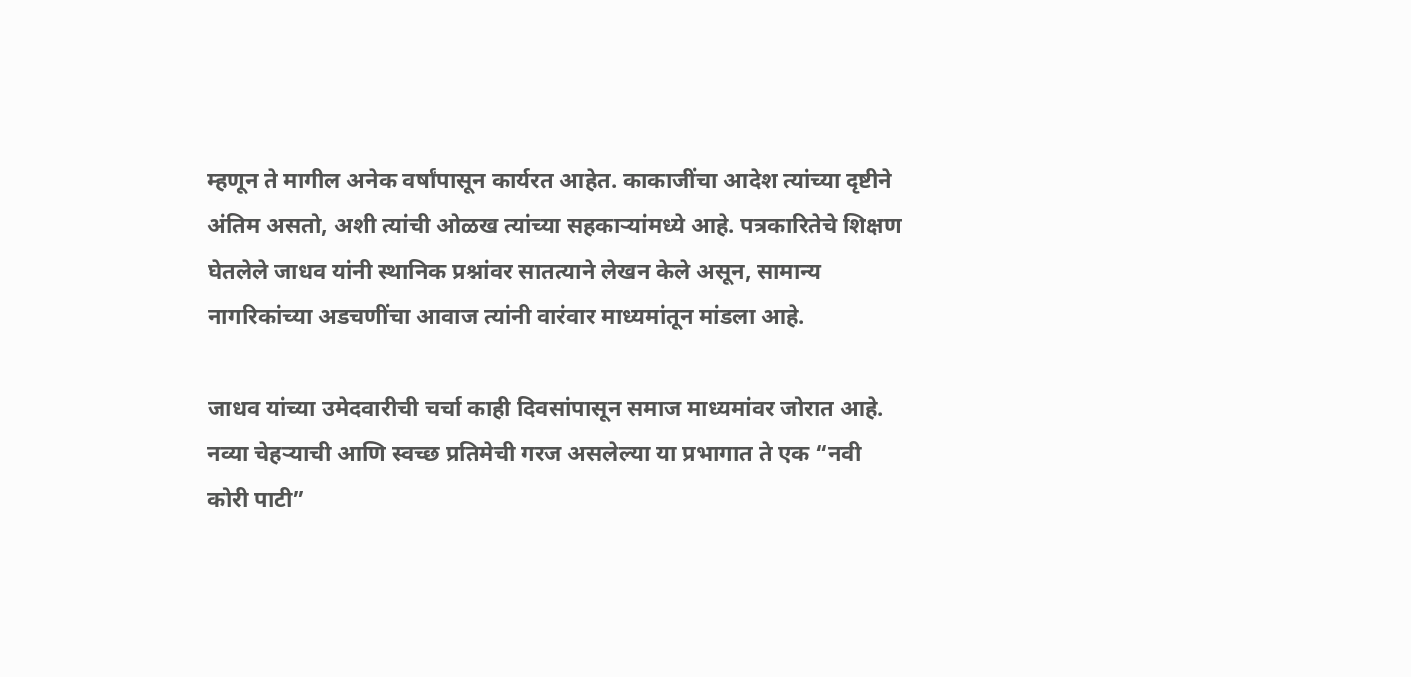म्हणून ते मागील अनेक वर्षांपासून कार्यरत आहेत. काकाजींचा आदेश त्यांच्या दृष्टीने अंतिम असतो, अशी त्यांची ओळख त्यांच्या सहकाऱ्यांमध्ये आहे. पत्रकारितेचे शिक्षण घेतलेले जाधव यांनी स्थानिक प्रश्नांवर सातत्याने लेखन केले असून, सामान्य नागरिकांच्या अडचणींचा आवाज त्यांनी वारंवार माध्यमांतून मांडला आहे.

जाधव यांच्या उमेदवारीची चर्चा काही दिवसांपासून समाज माध्यमांवर जोरात आहे. नव्या चेहऱ्याची आणि स्वच्छ प्रतिमेची गरज असलेल्या या प्रभागात ते एक “नवी कोरी पाटी”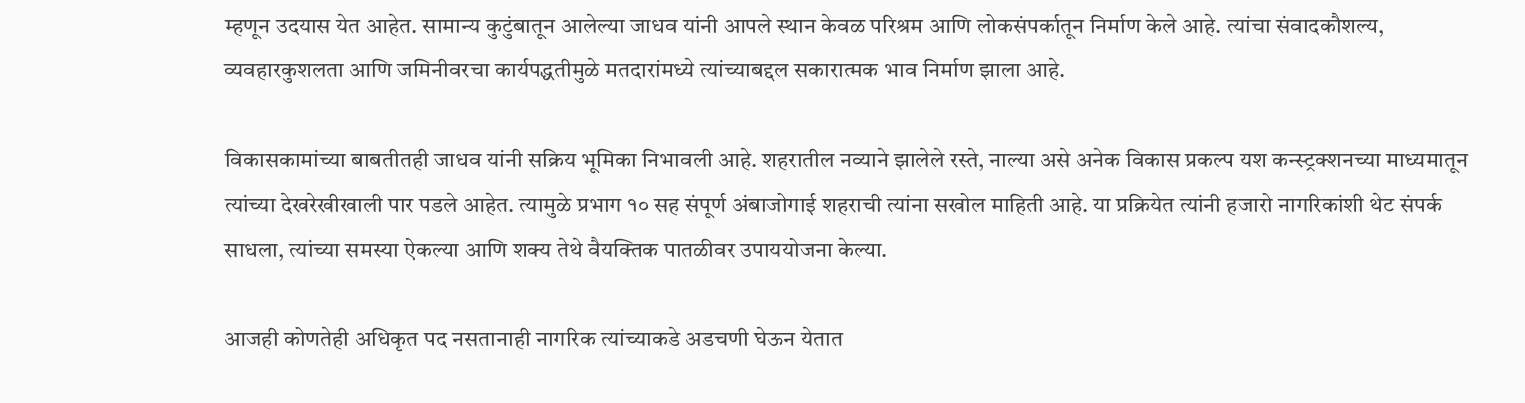म्हणून उदयास येत आहेत. सामान्य कुटुंबातून आलेल्या जाधव यांनी आपले स्थान केवळ परिश्रम आणि लोकसंपर्कातून निर्माण केले आहे. त्यांचा संवादकौशल्य, व्यवहारकुशलता आणि जमिनीवरचा कार्यपद्धतीमुळे मतदारांमध्ये त्यांच्याबद्दल सकारात्मक भाव निर्माण झाला आहे.

विकासकामांच्या बाबतीतही जाधव यांनी सक्रिय भूमिका निभावली आहे. शहरातील नव्याने झालेले रस्ते, नाल्या असे अनेक विकास प्रकल्प यश कन्स्ट्रक्शनच्या माध्यमातून त्यांच्या देखरेखीखाली पार पडले आहेत. त्यामुळे प्रभाग १० सह संपूर्ण अंबाजोगाई शहराची त्यांना सखोल माहिती आहे. या प्रक्रियेत त्यांनी हजारो नागरिकांशी थेट संपर्क साधला, त्यांच्या समस्या ऐकल्या आणि शक्य तेथे वैयक्तिक पातळीवर उपाययोजना केल्या.

आजही कोणतेही अधिकृत पद नसतानाही नागरिक त्यांच्याकडे अडचणी घेऊन येतात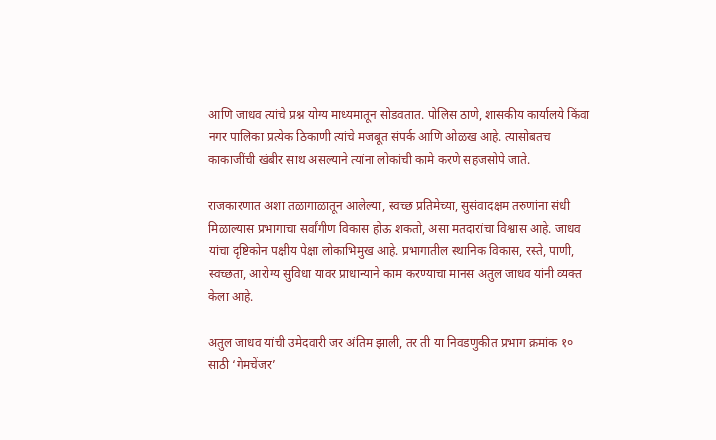आणि जाधव त्यांचे प्रश्न योग्य माध्यमातून सोडवतात. पोलिस ठाणे, शासकीय कार्यालये किंवा नगर पालिका प्रत्येक ठिकाणी त्यांचे मजबूत संपर्क आणि ओळख आहे. त्यासोबतच काकाजींची खंबीर साथ असल्याने त्यांना लोकांची कामे करणे सहजसोपे जाते.

राजकारणात अशा तळागाळातून आलेल्या, स्वच्छ प्रतिमेच्या, सुसंवादक्षम तरुणांना संधी मिळाल्यास प्रभागाचा सर्वांगीण विकास होऊ शकतो, असा मतदारांचा विश्वास आहे. जाधव यांचा दृष्टिकोन पक्षीय पेक्षा लोकाभिमुख आहे. प्रभागातील स्थानिक विकास, रस्ते, पाणी, स्वच्छता, आरोग्य सुविधा यावर प्राधान्याने काम करण्याचा मानस अतुल जाधव यांनी व्यक्त केला आहे.

अतुल जाधव यांची उमेदवारी जर अंतिम झाली, तर ती या निवडणुकीत प्रभाग क्रमांक १० साठी ‘गेमचेंजर’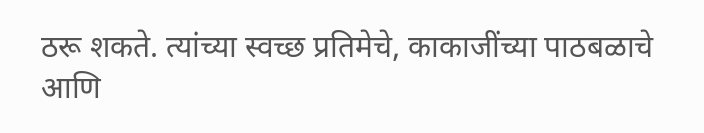ठरू शकते. त्यांच्या स्वच्छ प्रतिमेचे, काकाजींच्या पाठबळाचे आणि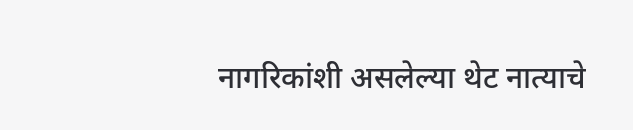नागरिकांशी असलेल्या थेट नात्याचे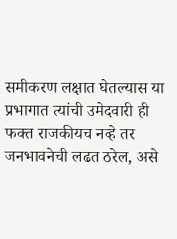समीकरण लक्षात घेतल्यास या प्रभागात त्यांची उमेदवारी ही फक्त राजकीयच नव्हे तर जनभावनेची लढत ठरेल, असे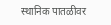स्थानिक पातळीवर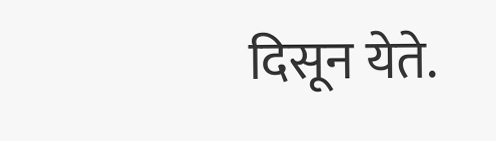दिसून येते.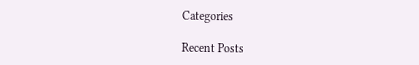Categories

Recent Posts